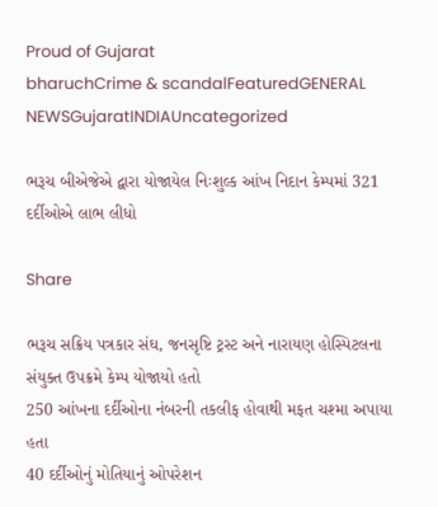Proud of Gujarat
bharuchCrime & scandalFeaturedGENERAL NEWSGujaratINDIAUncategorized

ભરૂચ બીએજેએ દ્વારા યોજાયેલ નિઃશુલ્ક આંખ નિદાન કેમ્પમાં 321 દર્દીઓએ લાભ લીધો

Share

ભરૂચ સક્રિય પત્રકાર સંઘ, જનસૃષ્ટિ ટ્રસ્ટ અને નારાયણ હોસ્પિટલના સંયુક્ત ઉપક્રમે કેમ્પ યોજાયો હતો
250 આંખના દર્દીઓના નંબરની તકલીફ હોવાથી મફત ચશ્મા અપાયા હતા
40 દર્દીઓનું મોતિયાનું ઓપરેશન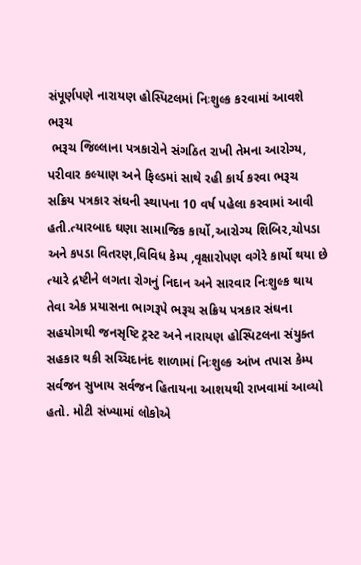સંપૂર્ણપણે નારાયણ હોસ્પિટલમાં નિઃશુલ્ક કરવામાં આવશે
ભરૂચ
 ભરૂચ જિલ્લાના પત્રકારોને સંગઠિત રાખી તેમના આરોગ્ય, પરીવાર કલ્યાણ અને ફિલ્ડમાં સાથે રહી કાર્ય કરવા ભરૂચ સક્રિય પત્રકાર સંઘની સ્થાપના 10 વર્ષ પહેલા કરવામાં આવી હતી.ત્યારબાદ ઘણા સામાજિક કાર્યો,આરોગ્ય શિબિર,ચોપડા અને કપડા વિતરણ,વિવિધ કેમ્પ ,વૃક્ષારોપણ વગેરે કાર્યો થયા છે ત્યારે દ્રષ્ટીને લગતા રોગનું નિદાન અને સારવાર નિઃશુલ્ક થાય તેવા એક પ્રયાસના ભાગરૂપે ભરૂચ સક્રિય પત્રકાર સંઘના સહયોગથી જનસૃષ્ટિ ટ્રસ્ટ અને નારાયણ હોસ્પિટલના સંયુક્ત સહકાર થકી સચ્ચિદાનંદ શાળામાં નિઃશુલ્ક આંખ તપાસ કેમ્પ સર્વજન સુખાય સર્વજન હિતાયના આશયથી રાખવામાં આવ્યો હતો. મોટી સંખ્યામાં લોકોએ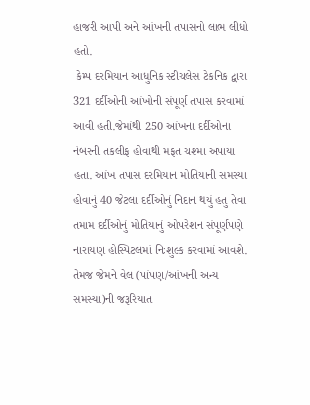હાજરી આપી અને આંખની તપાસનો લાભ લીધો હતો.
 કેમ્પ દરમિયાન આધુનિક સ્ટીચલેસ ટેકનિક દ્વારા 321 દર્દીઓની આંખોની સંપૂર્ણ તપાસ કરવામાં આવી હતી.જેમાંથી 250 આંખના દર્દીઓના નંબરની તકલીફ હોવાથી મફત ચશ્મા અપાયા હતા. આંખ તપાસ દરમિયાન મોતિયાની સમસ્યા હોવાનું 40 જેટલા દર્દીઓનું નિદાન થયું હતુ તેવા તમામ દર્દીઓનું મોતિયાનું ઓપરેશન સંપૂર્ણપણે નારાયણ હોસ્પિટલમાં નિઃશુલ્ક કરવામાં આવશે. તેમજ જેમને વેલ (પાંપણ/આંખની અન્ય સમસ્યા)ની જરૂરિયાત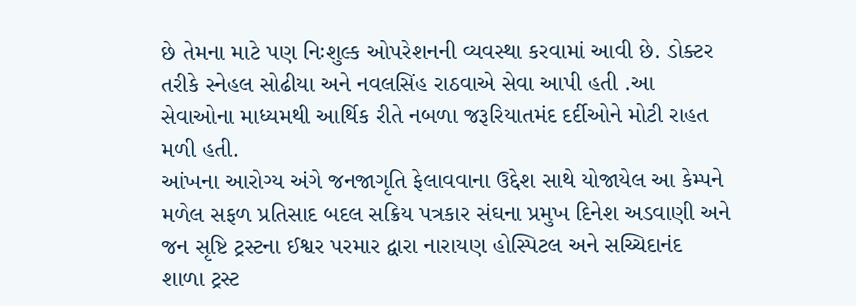છે તેમના માટે પણ નિઃશુલ્ક ઓપરેશનની વ્યવસ્થા કરવામાં આવી છે. ડોક્ટર તરીકે સ્નેહલ સોઢીયા અને નવલસિંહ રાઠવાએ સેવા આપી હતી .આ સેવાઓના માધ્યમથી આર્થિક રીતે નબળા જરૂરિયાતમંદ દર્દીઓને મોટી રાહત મળી હતી.
આંખના આરોગ્ય અંગે જનજાગૃતિ ફેલાવવાના ઉદ્દેશ સાથે યોજાયેલ આ કેમ્પને મળેલ સફળ પ્રતિસાદ બદલ સક્રિય પત્રકાર સંઘના પ્રમુખ દિનેશ અડવાણી અને જન સૃષ્ટિ ટ્રસ્ટના ઈશ્વર પરમાર દ્વારા નારાયણ હોસ્પિટલ અને સચ્ચિદાનંદ શાળા ટ્રસ્ટ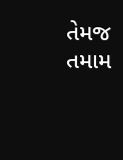તેમજ તમામ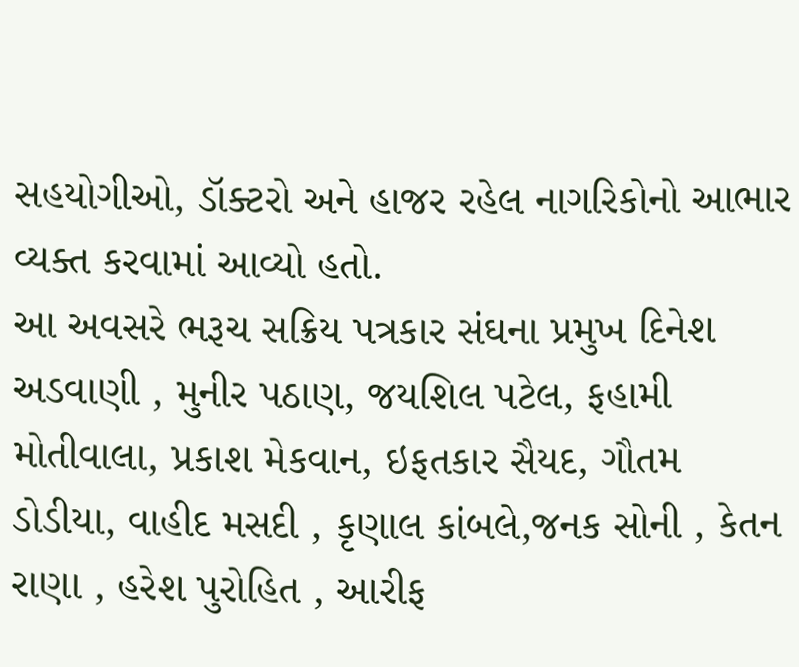સહયોગીઓ, ડૉક્ટરો અને હાજર રહેલ નાગરિકોનો આભાર વ્યક્ત કરવામાં આવ્યો હતો.
આ અવસરે ભરૂચ સક્રિય પત્રકાર સંઘના પ્રમુખ દિનેશ અડવાણી , મુનીર પઠાણ, જયશિલ પટેલ, ફહામી મોતીવાલા, પ્રકાશ મેકવાન, ઇફતકાર સૈયદ, ગૌતમ ડોડીયા, વાહીદ મસદી , કૃણાલ કાંબલે,જનક સોની , કેતન રાણા , હરેશ પુરોહિત , આરીફ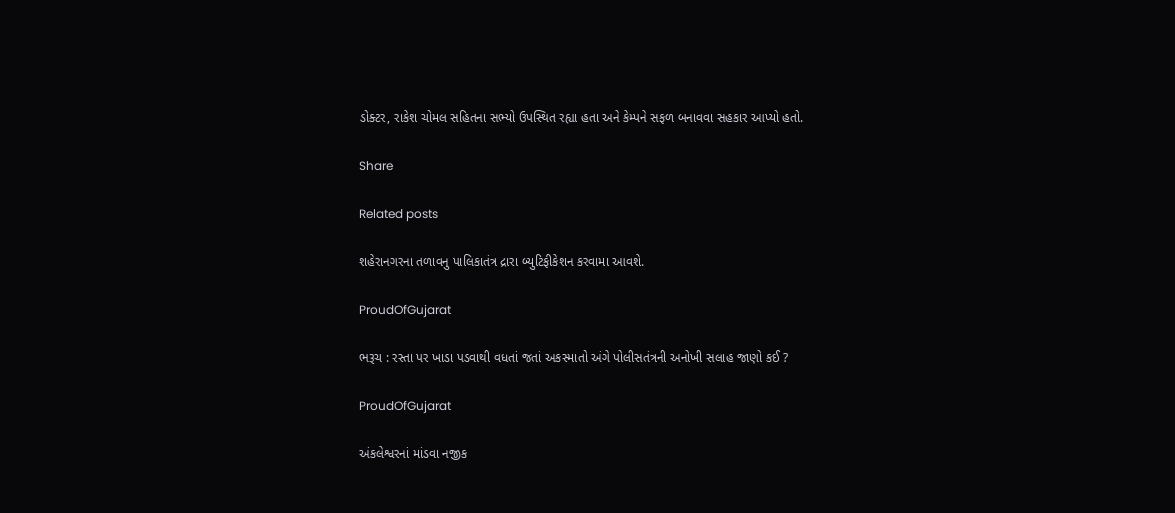ડોક્ટર, રાકેશ ચોમલ સહિતના સભ્યો ઉપસ્થિત રહ્યા હતા અને કેમ્પને સફળ બનાવવા સહકાર આપ્યો હતો.

Share

Related posts

શહેરાનગરના તળાવનુ પાલિકાતંત્ર દ્રારા બ્યુટિફીકેશન કરવામા આવશે.

ProudOfGujarat

ભરૂચ : રસ્તા પર ખાડા પડવાથી વધતાં જતાં અકસ્માતો અંગે પોલીસતંત્રની અનોખી સલાહ જાણો કઈ ?

ProudOfGujarat

અંકલેશ્વરનાં માંડવા નજીક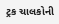ટ્રક ચાલકોની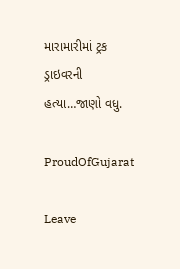મારામારીમાં ટ્રક ડ્રાઇવરની હત્યા…જાણો વધુ.

ProudOfGujarat

Leave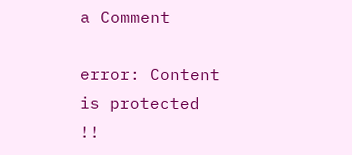a Comment

error: Content is protected !!